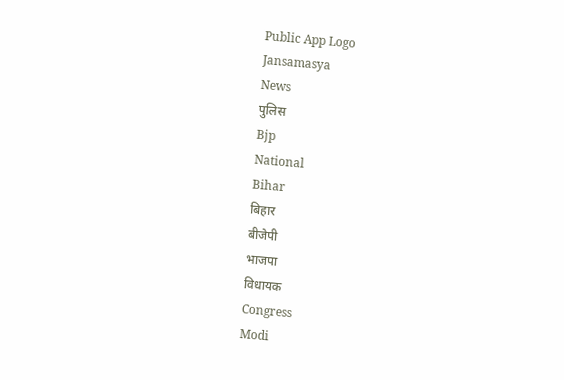Public App Logo
Jansamasya
News
पुलिस
Bjp
National
Bihar
बिहार
बीजेपी
भाजपा
विधायक
Congress
Modi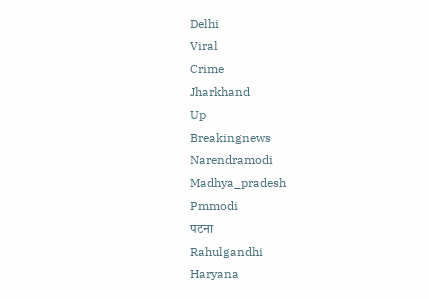Delhi
Viral
Crime
Jharkhand
Up
Breakingnews
Narendramodi
Madhya_pradesh
Pmmodi
पटना
Rahulgandhi
Haryana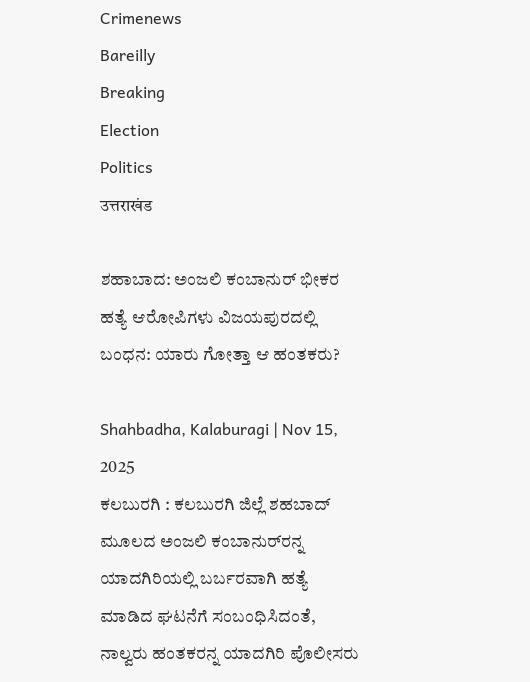Crimenews
Bareilly
Breaking
Election
Politics
उत्तराखंड

ಶಹಾಬಾದ: ಅಂಜಲಿ ಕಂಬಾನುರ್ ಭೀಕರ ಹತ್ಯೆ ಆರೋಪಿಗಳು ವಿಜಯಪುರದಲ್ಲಿ ಬಂಧನ: ಯಾರು ಗೋತ್ತಾ ಆ ಹಂತಕರು?

Shahbadha, Kalaburagi | Nov 15, 2025
ಕಲಬುರಗಿ : ಕಲಬುರಗಿ ಜಿಲ್ಲೆ ಶಹಬಾದ್ ಮೂಲದ ಅಂಜಲಿ ಕಂಬಾನುರ್‌ರನ್ನ ಯಾದಗಿರಿಯಲ್ಲಿ ಬರ್ಬರವಾಗಿ ಹತ್ಯೆ ಮಾಡಿದ ಘಟನೆಗೆ ಸಂಬಂಧಿಸಿದಂತೆ, ನಾಲ್ವರು ಹಂತಕರನ್ನ ಯಾದಗಿರಿ ಪೊಲೀಸರು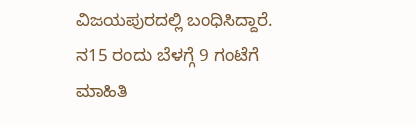ವಿಜಯಪುರದಲ್ಲಿ ಬಂಧಿಸಿದ್ದಾರೆ. ನ15 ರಂದು ಬೆಳಗ್ಗೆ 9 ಗಂಟೆಗೆ ಮಾಹಿತಿ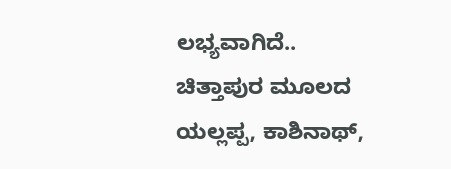ಲಭ್ಯವಾಗಿದೆ.. ಚಿತ್ತಾಪುರ ಮೂಲದ ಯಲ್ಲಪ್ಪ, ಕಾಶಿನಾಥ್,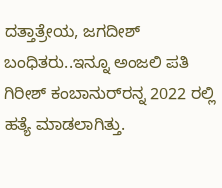ದತ್ತಾತ್ರೇಯ, ಜಗದೀಶ್ ಬಂಧಿತರು..ಇನ್ನೂ ಅಂಜಲಿ ಪತಿ ಗಿರೀಶ್ ಕಂಬಾನುರ್‌ರನ್ನ 2022 ರಲ್ಲಿ ಹತ್ಯೆ ಮಾಡಲಾಗಿತ್ತು.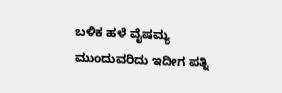ಬಳಿಕ ಹಳೆ ವೈಷಮ್ಯ ಮುಂದುವರಿದು ಇದೀಗ ಪತ್ನಿ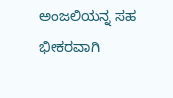ಅಂಜಲಿಯನ್ನ ಸಹ ಭೀಕರವಾಗಿ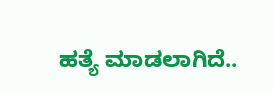ಹತ್ಯೆ ಮಾಡಲಾಗಿದೆ..